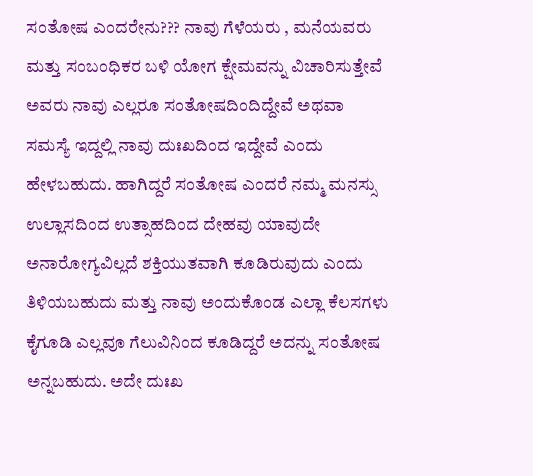ಸಂತೋಷ ಎಂದರೇನು??? ನಾವು ಗೆಳೆಯರು , ಮನೆಯವರು ಮತ್ತು ಸಂಬಂಧಿಕರ ಬಳಿ ಯೋಗ ಕ್ಷೇಮವನ್ನು ವಿಚಾರಿಸುತ್ತೇವೆ ಅವರು ನಾವು ಎಲ್ಲರೂ ಸಂತೋಷದಿಂದಿದ್ದೇವೆ ಅಥವಾ ಸಮಸ್ಯೆ ಇದ್ದಲ್ಲಿ ನಾವು ದುಃಖದಿಂದ ಇದ್ದೇವೆ ಎಂದು ಹೇಳಬಹುದು. ಹಾಗಿದ್ದರೆ ಸಂತೋಷ ಎಂದರೆ ನಮ್ಮ ಮನಸ್ಸು ಉಲ್ಲಾಸದಿಂದ ಉತ್ಸಾಹದಿಂದ ದೇಹವು ಯಾವುದೇ ಅನಾರೋಗ್ಯವಿಲ್ಲದೆ ಶಕ್ತಿಯುತವಾಗಿ ಕೂಡಿರುವುದು ಎಂದು ತಿಳಿಯಬಹುದು ಮತ್ತು ನಾವು ಅಂದುಕೊಂಡ ಎಲ್ಲಾ ಕೆಲಸಗಳು ಕೈಗೂಡಿ ಎಲ್ಲವೂ ಗೆಲುವಿನಿಂದ ಕೂಡಿದ್ದರೆ ಅದನ್ನು ಸಂತೋಷ ಅನ್ನಬಹುದು. ಅದೇ ದುಃಖ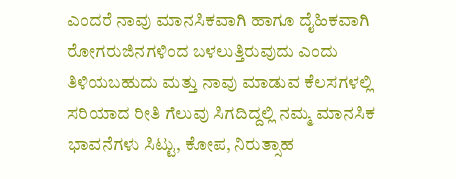ಎಂದರೆ ನಾವು ಮಾನಸಿಕವಾಗಿ ಹಾಗೂ ದೈಹಿಕವಾಗಿ ರೋಗರುಜಿನಗಳಿಂದ ಬಳಲುತ್ತಿರುವುದು ಎಂದು ತಿಳಿಯಬಹುದು ಮತ್ತು ನಾವು ಮಾಡುವ ಕೆಲಸಗಳಲ್ಲಿ ಸರಿಯಾದ ರೀತಿ ಗೆಲುವು ಸಿಗದಿದ್ದಲ್ಲಿ ನಮ್ಮ ಮಾನಸಿಕ ಭಾವನೆಗಳು ಸಿಟ್ಟು, ಕೋಪ, ನಿರುತ್ಸಾಹ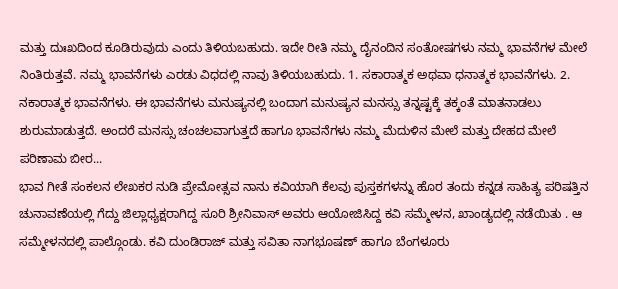ಮತ್ತು ದುಃಖದಿಂದ ಕೂಡಿರುವುದು ಎಂದು ತಿಳಿಯಬಹುದು. ಇದೇ ರೀತಿ ನಮ್ಮ ದೈನಂದಿನ ಸಂತೋಷಗಳು ನಮ್ಮ ಭಾವನೆಗಳ ಮೇಲೆ ನಿಂತಿರುತ್ತವೆ. ನಮ್ಮ ಭಾವನೆಗಳು ಎರಡು ವಿಧದಲ್ಲಿ ನಾವು ತಿಳಿಯಬಹುದು. 1. ಸಕಾರಾತ್ಮಕ ಅಥವಾ ಧನಾತ್ಮಕ ಭಾವನೆಗಳು. 2. ನಕಾರಾತ್ಮಕ ಭಾವನೆಗಳು. ಈ ಭಾವನೆಗಳು ಮನುಷ್ಯನಲ್ಲಿ ಬಂದಾಗ ಮನುಷ್ಯನ ಮನಸ್ಸು ತನ್ನಷ್ಟಕ್ಕೆ ತಕ್ಕಂತೆ ಮಾತನಾಡಲು ಶುರುಮಾಡುತ್ತದೆ. ಅಂದರೆ ಮನಸ್ಸು ಚಂಚಲವಾಗುತ್ತದೆ ಹಾಗೂ ಭಾವನೆಗಳು ನಮ್ಮ ಮೆದುಳಿನ ಮೇಲೆ ಮತ್ತು ದೇಹದ ಮೇಲೆ ಪರಿಣಾಮ ಬೀರ...
ಭಾವ ಗೀತೆ ಸಂಕಲನ ಲೇಖಕರ ನುಡಿ ಪ್ರೇಮೋತ್ಸವ ನಾನು ಕವಿಯಾಗಿ ಕೆಲವು ಪುಸ್ತಕಗಳನ್ನು ಹೊರ ತಂದು ಕನ್ನಡ ಸಾಹಿತ್ಯ ಪರಿಷತ್ತಿನ ಚುನಾವಣೆಯಲ್ಲಿ ಗೆದ್ದು ಜಿಲ್ಲಾಧ್ಯಕ್ಷರಾಗಿದ್ದ ಸೂರಿ ಶ್ರೀನಿವಾಸ್ ಅವರು ಆಯೋಜಿಸಿದ್ದ ಕವಿ ಸಮ್ಮೇಳನ, ಖಾಂಡ್ಯದಲ್ಲಿ ನಡೆಯಿತು . ಆ ಸಮ್ಮೇಳನದಲ್ಲಿ ಪಾಲ್ಗೊಂಡು. ಕವಿ ದುಂಡಿರಾಜ್ ಮತ್ತು ಸವಿತಾ ನಾಗಭೂಷಣ್ ಹಾಗೂ ಬೆಂಗಳೂರು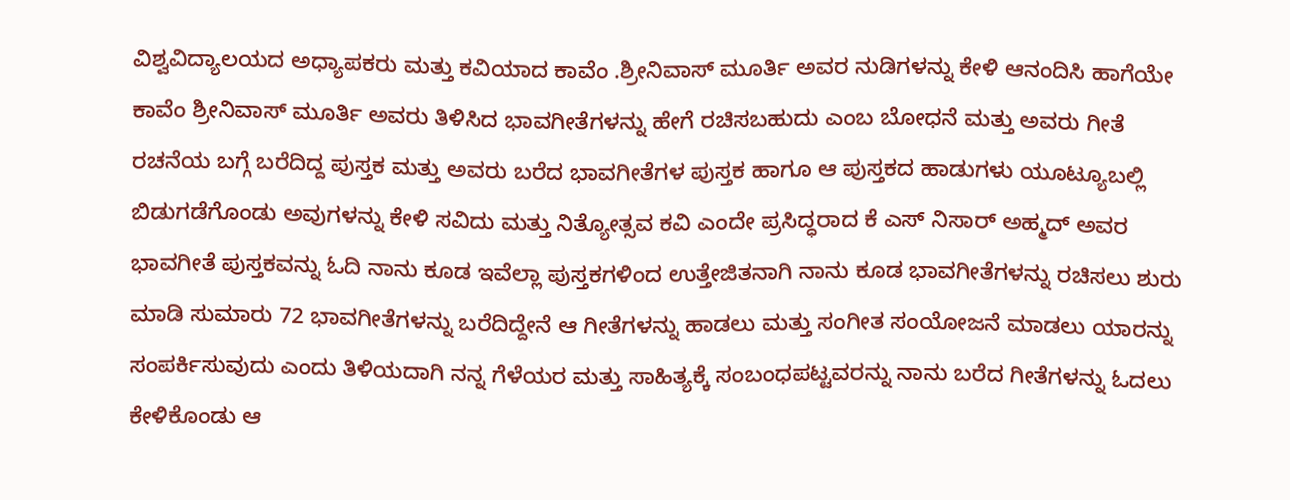ವಿಶ್ವವಿದ್ಯಾಲಯದ ಅಧ್ಯಾಪಕರು ಮತ್ತು ಕವಿಯಾದ ಕಾವೆಂ .ಶ್ರೀನಿವಾಸ್ ಮೂರ್ತಿ ಅವರ ನುಡಿಗಳನ್ನು ಕೇಳಿ ಆನಂದಿಸಿ ಹಾಗೆಯೇ ಕಾವೆಂ ಶ್ರೀನಿವಾಸ್ ಮೂರ್ತಿ ಅವರು ತಿಳಿಸಿದ ಭಾವಗೀತೆಗಳನ್ನು ಹೇಗೆ ರಚಿಸಬಹುದು ಎಂಬ ಬೋಧನೆ ಮತ್ತು ಅವರು ಗೀತೆ ರಚನೆಯ ಬಗ್ಗೆ ಬರೆದಿದ್ದ ಪುಸ್ತಕ ಮತ್ತು ಅವರು ಬರೆದ ಭಾವಗೀತೆಗಳ ಪುಸ್ತಕ ಹಾಗೂ ಆ ಪುಸ್ತಕದ ಹಾಡುಗಳು ಯೂಟ್ಯೂಬಲ್ಲಿ ಬಿಡುಗಡೆಗೊಂಡು ಅವುಗಳನ್ನು ಕೇಳಿ ಸವಿದು ಮತ್ತು ನಿತ್ಯೋತ್ಸವ ಕವಿ ಎಂದೇ ಪ್ರಸಿದ್ಧರಾದ ಕೆ ಎಸ್ ನಿಸಾರ್ ಅಹ್ಮದ್ ಅವರ ಭಾವಗೀತೆ ಪುಸ್ತಕವನ್ನು ಓದಿ ನಾನು ಕೂಡ ಇವೆಲ್ಲಾ ಪುಸ್ತಕಗಳಿಂದ ಉತ್ತೇಜಿತನಾಗಿ ನಾನು ಕೂಡ ಭಾವಗೀತೆಗಳನ್ನು ರಚಿಸಲು ಶುರು ಮಾಡಿ ಸುಮಾರು 72 ಭಾವಗೀತೆಗಳನ್ನು ಬರೆದಿದ್ದೇನೆ ಆ ಗೀತೆಗಳನ್ನು ಹಾಡಲು ಮತ್ತು ಸಂಗೀತ ಸಂಯೋಜನೆ ಮಾಡಲು ಯಾರನ್ನು ಸಂಪರ್ಕಿಸುವುದು ಎಂದು ತಿಳಿಯದಾಗಿ ನನ್ನ ಗೆಳೆಯರ ಮತ್ತು ಸಾಹಿತ್ಯಕ್ಕೆ ಸಂಬಂಧಪಟ್ಟವರನ್ನು ನಾನು ಬರೆದ ಗೀತೆಗಳನ್ನು ಓದಲು ಕೇಳಿಕೊಂಡು ಆ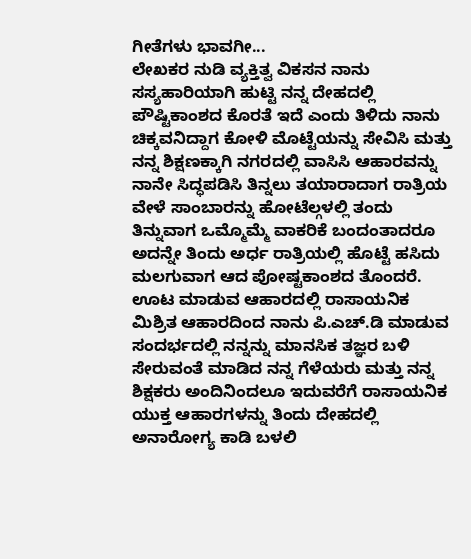ಗೀತೆಗಳು ಭಾವಗೀ...
ಲೇಖಕರ ನುಡಿ ವ್ಯಕ್ತಿತ್ವ ವಿಕಸನ ನಾನು ಸಸ್ಯಹಾರಿಯಾಗಿ ಹುಟ್ಟಿ ನನ್ನ ದೇಹದಲ್ಲಿ ಪೌಷ್ಟಿಕಾಂಶದ ಕೊರತೆ ಇದೆ ಎಂದು ತಿಳಿದು ನಾನು ಚಿಕ್ಕವನಿದ್ದಾಗ ಕೋಳಿ ಮೊಟ್ಟೆಯನ್ನು ಸೇವಿಸಿ ಮತ್ತು ನನ್ನ ಶಿಕ್ಷಣಕ್ಕಾಗಿ ನಗರದಲ್ಲಿ ವಾಸಿಸಿ ಆಹಾರವನ್ನು ನಾನೇ ಸಿದ್ಧಪಡಿಸಿ ತಿನ್ನಲು ತಯಾರಾದಾಗ ರಾತ್ರಿಯ ವೇಳೆ ಸಾಂಬಾರನ್ನು ಹೋಟೆಲ್ಗಳಲ್ಲಿ ತಂದು ತಿನ್ನುವಾಗ ಒಮ್ಮೊಮ್ಮೆ ವಾಕರಿಕೆ ಬಂದಂತಾದರೂ ಅದನ್ನೇ ತಿಂದು ಅರ್ಧ ರಾತ್ರಿಯಲ್ಲಿ ಹೊಟ್ಟೆ ಹಸಿದು ಮಲಗುವಾಗ ಆದ ಪೋಷ್ಟಕಾಂಶದ ತೊಂದರೆ. ಊಟ ಮಾಡುವ ಆಹಾರದಲ್ಲಿ ರಾಸಾಯನಿಕ ಮಿಶ್ರಿತ ಆಹಾರದಿಂದ ನಾನು ಪಿ.ಎಚ್.ಡಿ ಮಾಡುವ ಸಂದರ್ಭದಲ್ಲಿ ನನ್ನನ್ನು ಮಾನಸಿಕ ತಜ್ಞರ ಬಳಿ ಸೇರುವಂತೆ ಮಾಡಿದ ನನ್ನ ಗೆಳೆಯರು ಮತ್ತು ನನ್ನ ಶಿಕ್ಷಕರು ಅಂದಿನಿಂದಲೂ ಇದುವರೆಗೆ ರಾಸಾಯನಿಕ ಯುಕ್ತ ಆಹಾರಗಳನ್ನು ತಿಂದು ದೇಹದಲ್ಲಿ ಅನಾರೋಗ್ಯ ಕಾಡಿ ಬಳಲಿ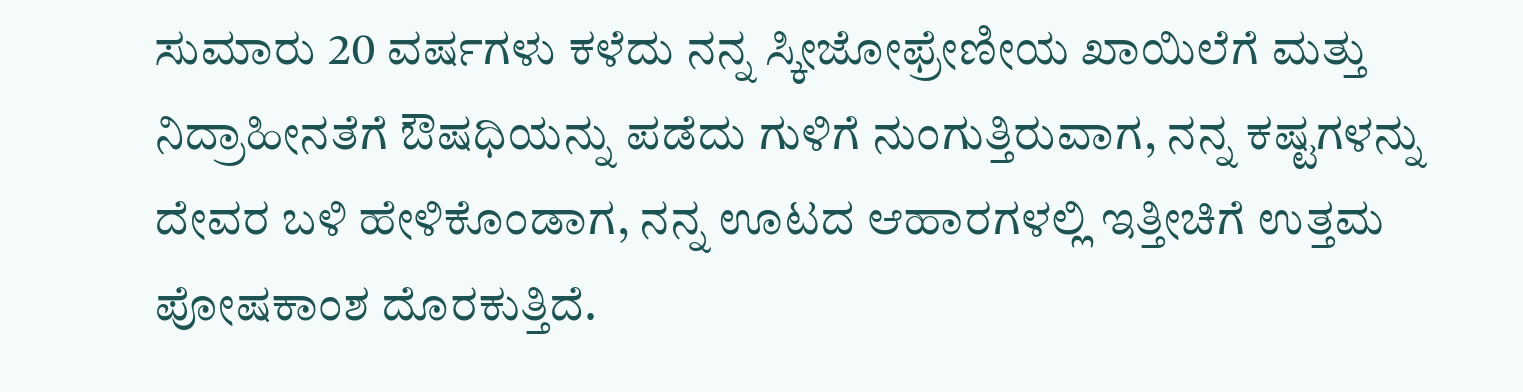ಸುಮಾರು 20 ವರ್ಷಗಳು ಕಳೆದು ನನ್ನ ಸ್ಕೀಜೋಫ್ರೇಣೀಯ ಖಾಯಿಲೆಗೆ ಮತ್ತು ನಿದ್ರಾಹೀನತೆಗೆ ಔಷಧಿಯನ್ನು ಪಡೆದು ಗುಳಿಗೆ ನುಂಗುತ್ತಿರುವಾಗ, ನನ್ನ ಕಷ್ಟಗಳನ್ನು ದೇವರ ಬಳಿ ಹೇಳಿಕೊಂಡಾಗ, ನನ್ನ ಊಟದ ಆಹಾರಗಳಲ್ಲಿ ಇತ್ತೀಚಿಗೆ ಉತ್ತಮ ಪೋಷಕಾಂಶ ದೊರಕುತ್ತಿದೆ.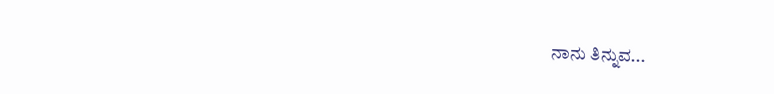ನಾನು ತಿನ್ನುವ...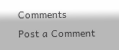Comments
Post a Comment